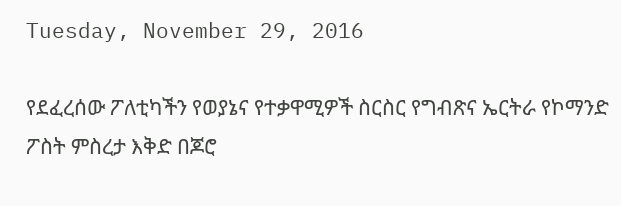Tuesday, November 29, 2016

የደፈረሰው ፖለቲካችን የወያኔና የተቃዋሚዎች ስርስር የግብጽና ኤርትራ የኮማንድ ፖስት ምስረታ እቅድ በጆሮ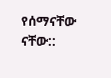የሰማናቸው ናቸው::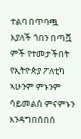ተልባ በጥባጯ እያለች ጎበን በጣሿ ምች የተመታችበት የኢትዮጵያ ፖለቲካ ኣሁንም ምኑንም ሳይመልስ ምናምኑን እንዳግበሰበሰ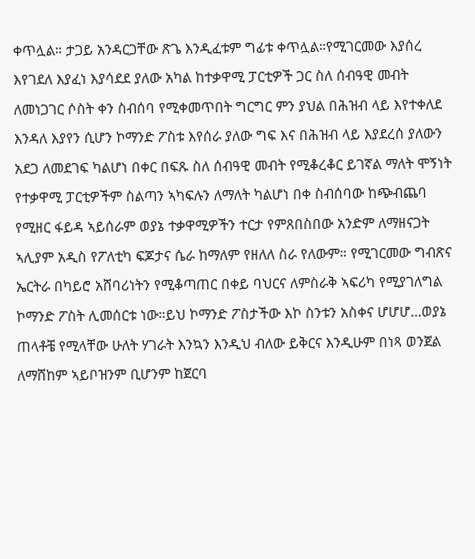ቀጥሏል። ታጋይ አንዳርጋቸው ጽጌ እንዲፈቱም ግፊቱ ቀጥሏል።የሚገርመው እያሰረ እየገደለ እያፈነ እያሳደደ ያለው አካል ከተቃዋሚ ፓርቲዎች ጋር ስለ ሰብዓዊ መብት ለመነጋገር ሶስት ቀን ስብሰባ የሚቀመጥበት ግርግር ምን ያህል በሕዝብ ላይ እየተቀለደ እንዳለ እያየን ሲሆን ኮማንድ ፖስቱ እየሰራ ያለው ግፍ እና በሕዝብ ላይ እያደረሰ ያለውን አደጋ ለመደገፍ ካልሆነ በቀር በፍጹ ስለ ሰብዓዊ መብት የሚቆረቆር ይገኛል ማለት ሞኝነት የተቃዋሚ ፓርቲዎችም ስልጣን ኣካፍሉን ለማለት ካልሆነ በቀ ስብሰባው ከጭብጨባ የሚዘር ፋይዳ ኣይሰራም ወያኔ ተቃዋሚዎችን ተርታ የምጸበስበው አንድም ለማዘናጋት ኣሊያም አዲስ የፖለቲካ ፍጆታና ሴራ ከማለም የዘለለ ስራ የለውም። የሚገርመው ግብጽና ኤርትራ በካይሮ አሸባሪነትን የሚቆጣጠር በቀይ ባህርና ለምስራቅ ኣፍሪካ የሚያገለግል ኮማንድ ፖስት ሊመሰርቱ ነው።ይህ ኮማንድ ፖስታችው እኮ ስንቱን አስቀና ሆሆሆ…ወያኔ ጠላቶቼ የሚላቸው ሁለት ሃገራት እንኳን እንዲህ ብለው ይቅርና እንዲሁም በነጻ ወንጀል ለማሸከም ኣይቦዝንም ቢሆንም ከጀርባ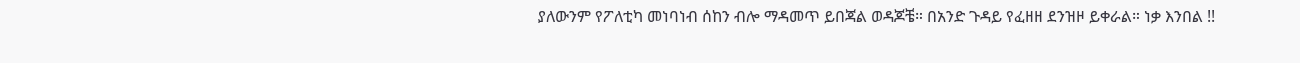ያለውንም የፖለቲካ መነባነብ ሰከን ብሎ ማዳመጥ ይበጃል ወዳጆቼ። በአንድ ጉዳይ የፈዘዘ ደንዝዞ ይቀራል። ነቃ እንበል !!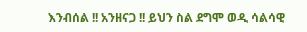እንብሰል !! አንዘናጋ !! ይህን ስል ደግሞ ወዲ ሳልሳዊ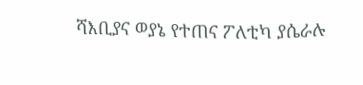ሻእቢያና ወያኔ የተጠና ፖለቲካ ያሴራሉ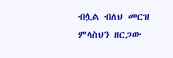ብሏል ብለህ መርዝ ምላስህን ዘርጋው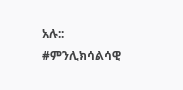አሉ:: #ምንሊክሳልሳዊ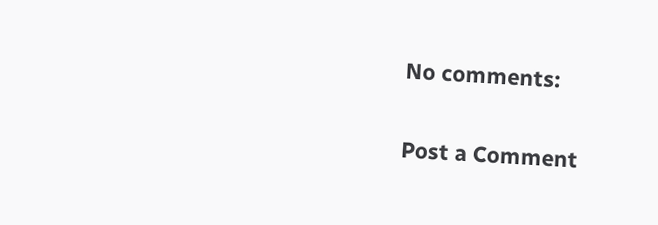No comments:

Post a Comment